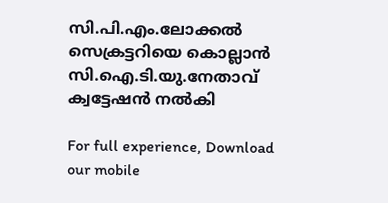സി.പി.എം.ലോക്കല്‍ സെക്രട്ടറിയെ കൊല്ലാന്‍ സി.ഐ.ടി.യു.നേതാവ് ക്വട്ടേഷന്‍ നല്‍കി

For full experience, Download our mobile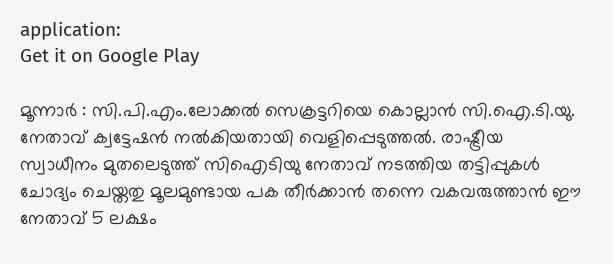application:
Get it on Google Play

മൂന്നാര്‍ : സി.പി.എം.ലോക്കല്‍ സെക്രട്ടറിയെ കൊല്ലാന്‍ സി.ഐ.ടി.യു. നേതാവ് ക്വട്ടേഷന്‍ നല്‍കിയതായി വെളിപ്പെടുത്തല്‍. രാഷ്ട്രീയ സ്വാധീനം മുതലെടുത്ത് സിഐടിയു നേതാവ് നടത്തിയ തട്ടിപ്പുകള്‍ ചോദ്യം ചെയ്തതു മൂലമുണ്ടായ പക തീര്‍ക്കാന്‍ തന്നെ വകവരുത്താന്‍ ഈ നേതാവ് 5 ലക്ഷം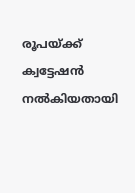രൂപയ്ക്ക് ക്വട്ടേഷന്‍ നല്‍കിയതായി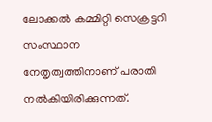ലോക്കല്‍ കമ്മിറ്റി സെക്രട്ടറി സംസ്ഥാന നേതൃത്വത്തിനാണ് പരാതി നല്‍കിയിരിക്കുന്നത്.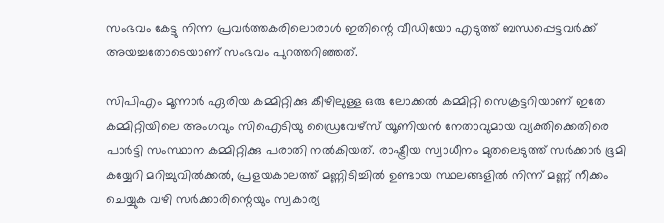സംഭവം കേട്ടു നിന്ന പ്രവര്‍ത്തകരിലൊരാള്‍ ഇതിന്റെ വീഡിയോ എടുത്ത് ബന്ധപ്പെട്ടവര്‍ക്ക് അയച്ചതോടെയാണ് സംഭവം പുറത്തറിഞ്ഞത്.

സിപിഎം മൂന്നാര്‍ ഏരിയ കമ്മിറ്റിക്കു കീഴിലുള്ള ഒരു ലോക്കല്‍ കമ്മിറ്റി സെക്രട്ടറിയാണ് ഇതേ കമ്മിറ്റിയിലെ അംഗവും സിഐടിയു ഡ്രൈവേഴ്സ് യൂണിയന്‍ നേതാവുമായ വ്യക്തിക്കെതിരെ പാര്‍ട്ടി സംസ്ഥാന കമ്മിറ്റിക്കു പരാതി നല്‍കിയത്. രാഷ്ട്രീയ സ്വാധീനം മുതലെടുത്ത് സര്‍ക്കാര്‍ ഭൂമി കയ്യേറി മറിച്ചുവില്‍ക്കല്‍, പ്രളയകാലത്ത് മണ്ണിടിച്ചില്‍ ഉണ്ടായ സ്ഥലങ്ങളില്‍ നിന്ന് മണ്ണ് നീക്കം ചെയ്യുക വഴി സര്‍ക്കാരിന്റെയും സ്വകാര്യ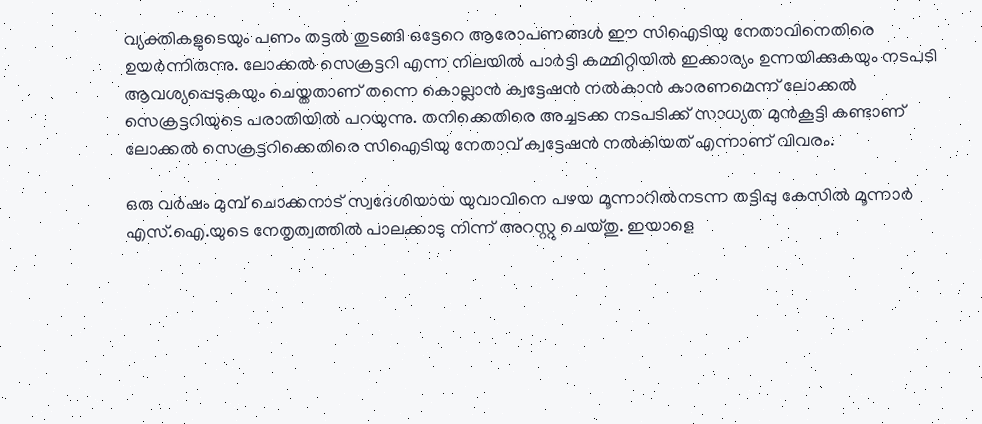വ്യക്തികളുടെയും പണം തട്ടല്‍ തുടങ്ങി ഒട്ടേറെ ആരോപണങ്ങള്‍ ഈ സിഐടിയു നേതാവിനെതിരെ ഉയര്‍ന്നിരുന്നു. ലോക്കല്‍ സെക്രട്ടറി എന്ന നിലയില്‍ പാര്‍ട്ടി കമ്മിറ്റിയില്‍ ഇക്കാര്യം ഉന്നയിക്കുകയും നടപടി ആവശ്യപ്പെടുകയും ചെയ്തതാണ് തന്നെ കൊല്ലാന്‍ ക്വട്ടേഷന്‍ നല്‍കാന്‍ കാരണമെന്ന് ലോക്കല്‍ സെക്രട്ടറിയുടെ പരാതിയില്‍ പറയുന്നു. തനിക്കെതിരെ അച്ചടക്ക നടപടിക്ക് സാധ്യത മുന്‍കൂട്ടി കണ്ടാണ് ലോക്കല്‍ സെക്രട്ടറിക്കെതിരെ സിഐടിയു നേതാവ് ക്വട്ടേഷന്‍ നല്‍കിയത് എന്നാണ് വിവരം.

ഒരു വര്‍ഷം മുമ്പ് ചൊക്കനാട് സ്വദേശിയായ യുവാവിനെ പഴയ മൂന്നാറില്‍നടന്ന തട്ടിപ്പു കേസില്‍ മൂന്നാര്‍ എസ്.ഐ.യുടെ നേതൃത്വത്തില്‍ പാലക്കാടു നിന്ന്‌ അറസ്റ്റു ചെയ്തു. ഇയാളെ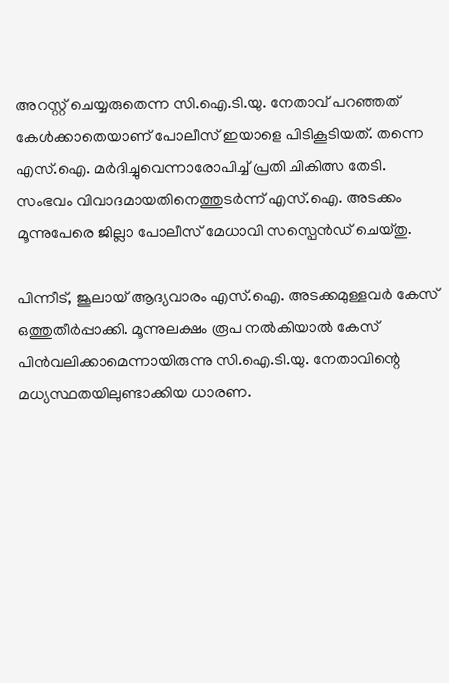അറസ്റ്റ്‌ ചെയ്യരുതെന്ന സി.ഐ.ടി.യു. നേതാവ് പറഞ്ഞത്‌ കേള്‍ക്കാതെയാണ് പോലീസ് ഇയാളെ പിടികൂടിയത്. തന്നെ എസ്.ഐ. മര്‍ദിച്ചുവെന്നാരോപിച്ച്‌ പ്രതി ചികിത്സ തേടി. സംഭവം വിവാദമായതിനെത്തുടര്‍ന്ന്‌ എസ്.ഐ. അടക്കം മൂന്നുപേരെ ജില്ലാ പോലീസ് മേധാവി സസ്പെന്‍ഡ് ചെയ്തു.

പിന്നീട്, ജൂലായ്‌ ആദ്യവാരം എസ്.ഐ. അടക്കമുള്ളവര്‍ കേസ് ഒത്തുതീര്‍പ്പാക്കി. മൂന്നുലക്ഷം രൂപ നല്‍കിയാല്‍ കേസ് പിന്‍വലിക്കാമെന്നായിരുന്നു സി.ഐ.ടി.യു. നേതാവിന്റെ മധ്യസ്ഥതയിലുണ്ടാക്കിയ ധാരണ.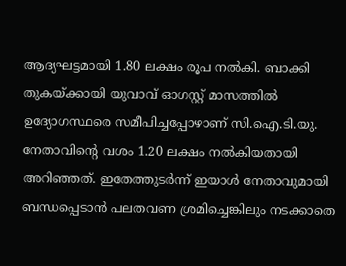ആദ്യഘട്ടമായി 1.80 ലക്ഷം രൂപ നല്‍കി. ബാക്കി തുകയ്ക്കായി യുവാവ് ഓഗസ്റ്റ് മാസത്തില്‍ ഉദ്യോഗസ്ഥരെ സമീപിച്ചപ്പോഴാണ് സി.ഐ.ടി.യു. നേതാവിന്റെ വശം 1.20 ലക്ഷം നല്‍കിയതായി അറിഞ്ഞത്. ഇതേത്തുടര്‍ന്ന് ഇയാള്‍ നേതാവുമായി ബന്ധപ്പെടാന്‍ പലതവണ ശ്രമിച്ചെങ്കിലും നടക്കാതെ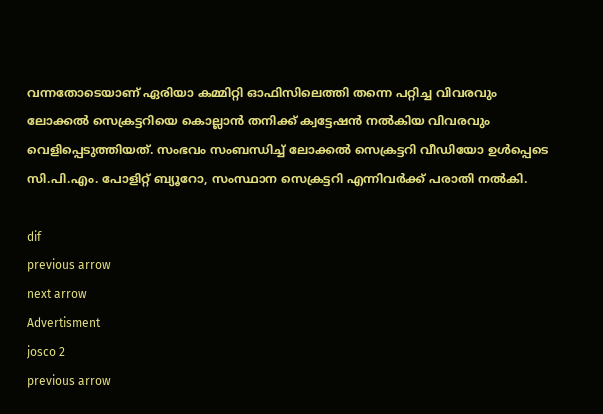വന്നതോടെയാണ് ഏരിയാ കമ്മിറ്റി ഓഫിസിലെത്തി തന്നെ പറ്റിച്ച വിവരവും ലോക്കല്‍ സെക്രട്ടറിയെ കൊല്ലാന്‍ തനിക്ക് ക്വട്ടേഷന്‍ നല്‍കിയ വിവരവും വെളിപ്പെടുത്തിയത്. സംഭവം സംബന്ധിച്ച്‌ ലോക്കല്‍ സെക്രട്ടറി വീഡിയോ ഉള്‍പ്പെടെ സി.പി.എം. പോളിറ്റ് ബ്യൂറോ, സംസ്ഥാന സെക്രട്ടറി എന്നിവര്‍ക്ക് പരാതി നല്‍കി.

dif
previous arrow
next arrow
Advertisment
josco 2
previous arrow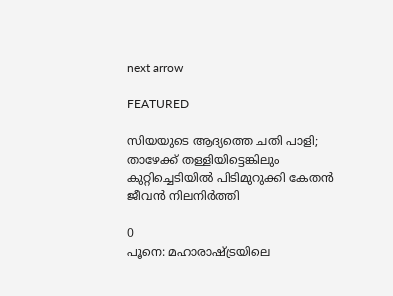next arrow

FEATURED

സിയയുടെ ആദ്യത്തെ ചതി പാളി; താഴേക്ക് തള്ളിയിട്ടെങ്കിലും കുറ്റിച്ചെടിയിൽ പിടിമുറുക്കി കേതൻ ജീവൻ നിലനിർത്തി

0
പൂനെ: മഹാരാഷ്ട്രയിലെ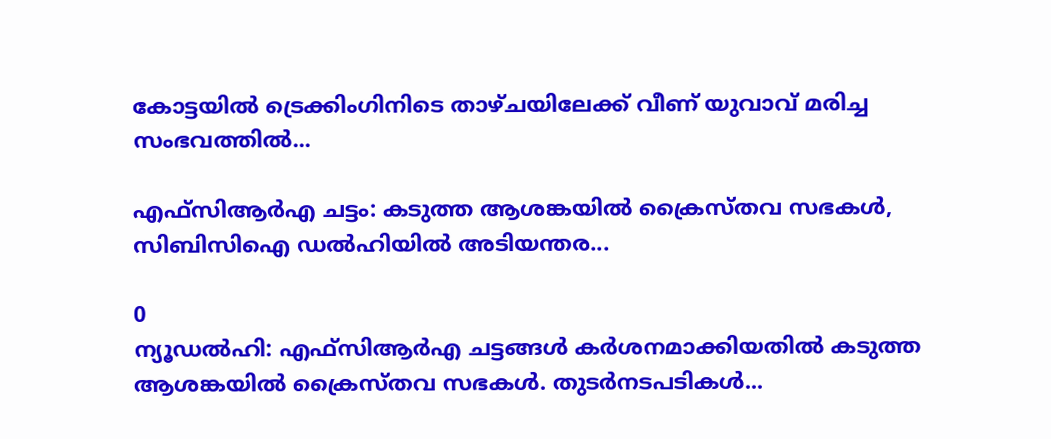കോട്ടയില്‍ ട്രെക്കിംഗിനിടെ താഴ്ചയിലേക്ക് വീണ് യുവാവ് മരിച്ച സംഭവത്തില്‍...

എഫ്‌സിആര്‍എ ചട്ടം: കടുത്ത ആശങ്കയില്‍ ക്രൈസ്തവ സഭകള്‍, സിബിസിഐ ഡല്‍ഹിയില്‍ അടിയന്തര...

0
ന്യൂഡല്‍ഹി: എഫ്‌സിആര്‍എ ചട്ടങ്ങള്‍ കര്‍ശനമാക്കിയതില്‍ കടുത്ത ആശങ്കയില്‍ ക്രൈസ്തവ സഭകള്‍. തുടര്‍നടപടികള്‍...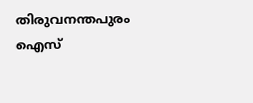തിരുവനന്തപുരം ഐസ്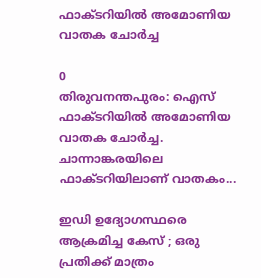ഫാക്ടറിയിൽ അമോണിയ വാതക ചോർച്ച

0
തിരുവനന്തപുരം: ഐസ് ഫാക്ടറിയിൽ അമോണിയ വാതക ചോർച്ച. ചാന്നാങ്കരയിലെ ഫാക്ടറിയിലാണ് വാതകം...

ഇഡി ഉദ്യോഗസ്ഥരെ ആക്രമിച്ച കേസ് ; ഒരു പ്രതിക്ക് മാത്രം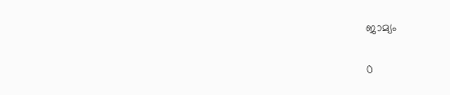ജാമ്യം

0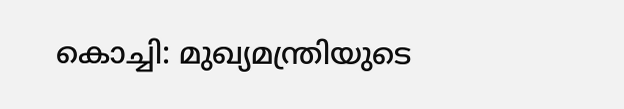കൊച്ചി: മുഖ്യമന്ത്രിയുടെ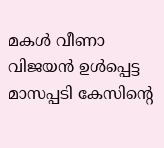മകൾ വീണാ വിജയൻ ഉൾപ്പെട്ട മാസപ്പടി കേസിൻ്റെ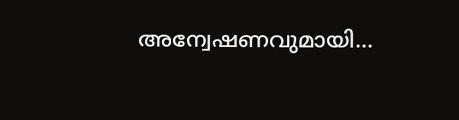അന്വേഷണവുമായി...